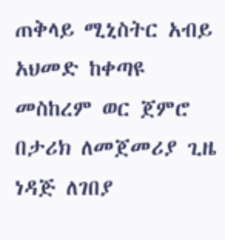ጠቅላይ ሚኒስትር አብይ አህመድ ከቀጣዩ መስከረም ወር ጀምሮ በታሪክ ለመጀመሪያ ጊዜ ነዳጅ ለገበያ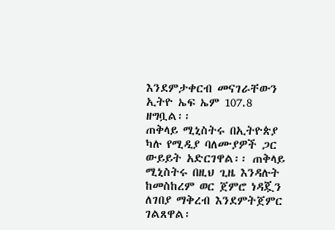እንደምታቀርብ መናገራቸውን ኢትዮ ኤፍ ኤም 107.8 ዘግቧል፡፡
ጠቅላይ ሚኒስትሩ በኢትዮጵያ ካሉ የሚዲያ ባለሙያዎች ጋር ውይይት አድርገዋል፡፡ ጠቅላይ ሚኒስትሩ በዚህ ጊዜ እንዳሉት ከመስከረም ወር ጀምሮ ነዳጇን ለገበያ ማቅረብ እንደምትጀምር ገልጸዋል፡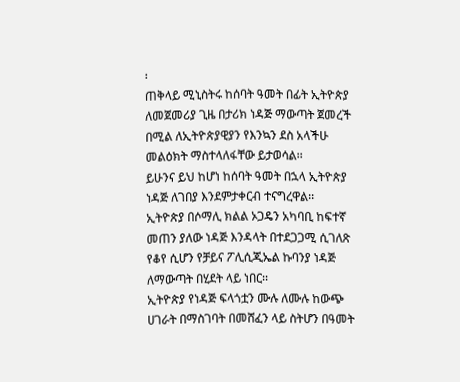፡
ጠቅላይ ሚኒስትሩ ከሰባት ዓመት በፊት ኢትዮጵያ ለመጀመሪያ ጊዜ በታሪክ ነዳጅ ማውጣት ጀመረች በሚል ለኢትዮጵያዊያን የእንኳን ደስ አላችሁ መልዕክት ማስተላለፋቸው ይታወሳል፡፡
ይሁንና ይህ ከሆነ ከሰባት ዓመት በኋላ ኢትዮጵያ ነዳጅ ለገበያ እንደምታቀርብ ተናግረዋል፡፡
ኢትዮጵያ በሶማሊ ክልል ኦጋዴን አካባቢ ከፍተኛ መጠን ያለው ነዳጅ እንዳላት በተደጋጋሚ ሲገለጽ የቆየ ሲሆን የቻይና ፖሊሲጂኤል ኩባንያ ነዳጅ ለማውጣት በሂደት ላይ ነበር፡፡
ኢትዮጵያ የነዳጅ ፍላጎቷን ሙሉ ለሙሉ ከውጭ ሀገራት በማስገባት በመሸፈን ላይ ስትሆን በዓመት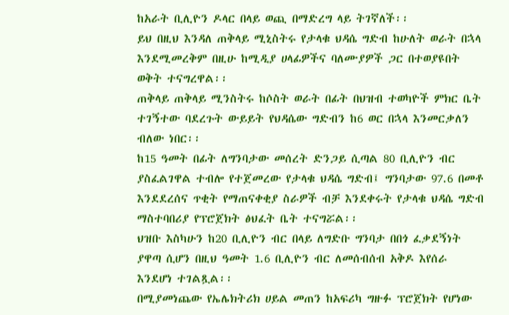ከአራት ቢሊዮን ዶላር በላይ ወጪ በማድረግ ላይ ትገኛለች፡፡
ይህ በዚህ እንዳለ ጠቅላይ ሚኒስትሩ የታላቁ ህዳሴ ግድብ ከሁለት ወራት በኋላ እንደሚመረቅም በዚሁ ከሚዲያ ሀላፊዎችና ባለሙያዎች ጋር በተወያዩበት ወቅት ተናግረዋል፡፡
ጠቅላይ ጠቅላይ ሚንስትሩ ከሶስት ወራት በፊት በህዝብ ተወካዮች ምክር ቤት ተገኝተው ባደረጉት ውይይት የህዳሴው ግድብን ከ6 ወር በኋላ እንመርቃለን ብለው ነበር፡፡
ከ15 ዓመት በፊት ለግንባታው መሰረት ድንጋይ ሲጣል 80 ቢሊዮን ብር ያስፈልገዋል ተብሎ የተጀመረው የታላቁ ህዳሴ ግድብ፤ ግንባታው 97.6 በመቶ እንደደረሰና ጥቂት የማጠናቀቂያ ስራዎች ብቻ እንደቀሩት የታላቁ ህዳሴ ግድብ ማስተባበሪያ የፕሮጀክት ፅህፈት ቤት ተናግሯል፡፡
ህዝቡ እስካሁን ከ20 ቢሊዮን ብር በላይ ለግድቡ ግንባታ በበጎ ፈቃደኝነት ያዋጣ ሲሆን በዚህ ዓመት 1.6 ቢሊዮን ብር ለመሰብሰብ አቅዶ እየሰራ እንደሆነ ተገልጿል፡፡
በሚያመነጨው የኤሌክትሪክ ሀይል መጠን ከአፍሪካ ግዙፉ ፕሮጀክት የሆነው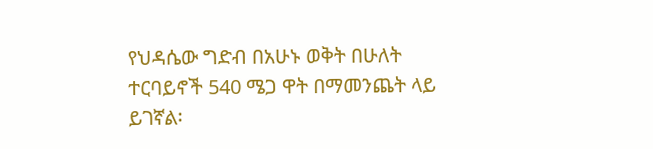የህዳሴው ግድብ በአሁኑ ወቅት በሁለት ተርባይኖች 540 ሜጋ ዋት በማመንጨት ላይ ይገኛል፡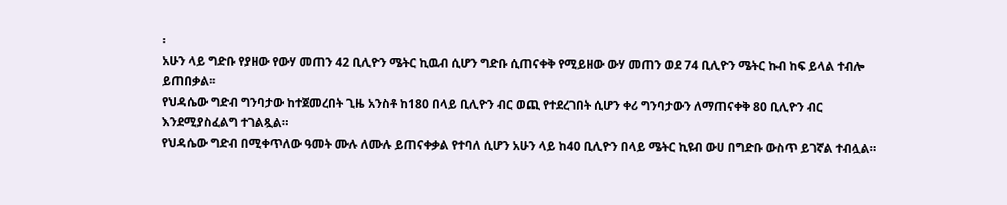፡
አሁን ላይ ግድቡ የያዘው የውሃ መጠን 42 ቢሊዮን ሜትር ኪዉብ ሲሆን ግድቡ ሲጠናቀቅ የሚይዘው ውሃ መጠን ወደ 74 ቢሊዮን ሜትር ኩብ ከፍ ይላል ተብሎ ይጠበቃል፡፡
የህዳሴው ግድብ ግንባታው ከተጀመረበት ጊዜ አንስቶ ከ180 በላይ ቢሊዮን ብር ወጪ የተደረገበት ሲሆን ቀሪ ግንባታውን ለማጠናቀቅ 80 ቢሊዮን ብር እንደሚያስፈልግ ተገልጿል።
የህዳሴው ግድብ በሚቀጥለው ዓመት ሙሉ ለሙሉ ይጠናቀቃል የተባለ ሲሆን አሁን ላይ ከ40 ቢሊዮን በላይ ሜትር ኪዩብ ውሀ በግድቡ ውስጥ ይገኛል ተብሏል።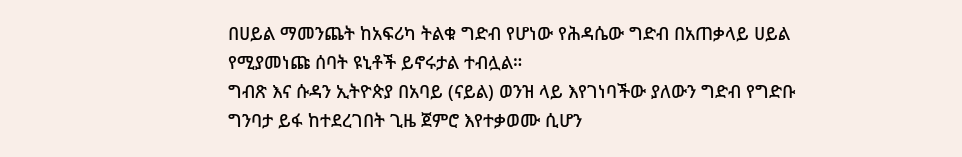በሀይል ማመንጨት ከአፍሪካ ትልቁ ግድብ የሆነው የሕዳሴው ግድብ በአጠቃላይ ሀይል የሚያመነጩ ሰባት ዩኒቶች ይኖሩታል ተብሏል።
ግብጽ እና ሱዳን ኢትዮጵያ በአባይ (ናይል) ወንዝ ላይ እየገነባችው ያለውን ግድብ የግድቡ ግንባታ ይፋ ከተደረገበት ጊዜ ጀምሮ እየተቃወሙ ሲሆን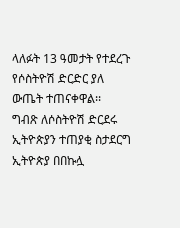ላለፉት 13 ዓመታት የተደረጉ የሶስትዮሽ ድርድር ያለ ውጤት ተጠናቀዋል፡፡
ግብጽ ለሶስትዮሽ ድርደሩ ኢትዮጵያን ተጠያቂ ስታደርግ ኢትዮጵያ በበኩሏ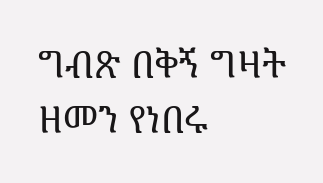ግብጽ በቅኝ ግዛት ዘመን የነበሩ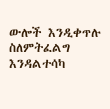ውሎች እንዲቀጥሉ ስለምትፈልግ እንዳልተሳካ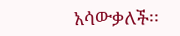አሳውቃለች፡፡